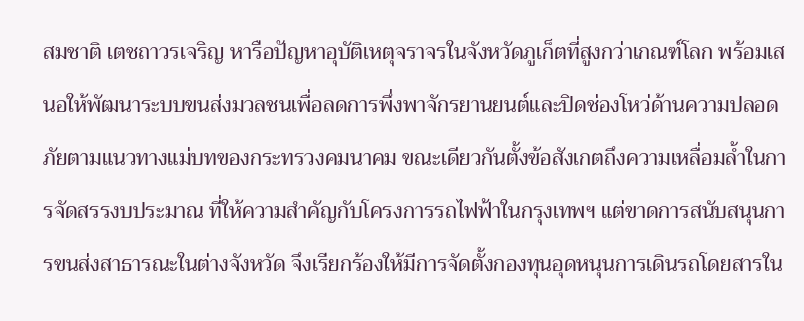สมชาติ เตชถาวรเจริญ หารือปัญหาอุบัติเหตุจราจรในจังหวัดภูเก็ตที่สูงกว่าเกณฑ์โลก พร้อมเสนอให้พัฒนาระบบขนส่งมวลชนเพื่อลดการพึ่งพาจักรยานยนต์และปิดช่องโหว่ด้านความปลอดภัยตามแนวทางแม่บทของกระทรวงคมนาคม ขณะเดียวกันตั้งข้อสังเกตถึงความเหลื่อมล้ำในการจัดสรรงบประมาณ ที่ให้ความสำคัญกับโครงการรถไฟฟ้าในกรุงเทพฯ แต่ขาดการสนับสนุนการขนส่งสาธารณะในต่างจังหวัด จึงเรียกร้องให้มีการจัดตั้งกองทุนอุดหนุนการเดินรถโดยสารใน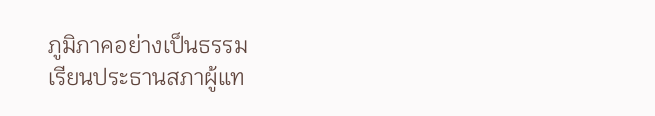ภูมิภาคอย่างเป็นธรรม
เรียนประธานสภาผู้แท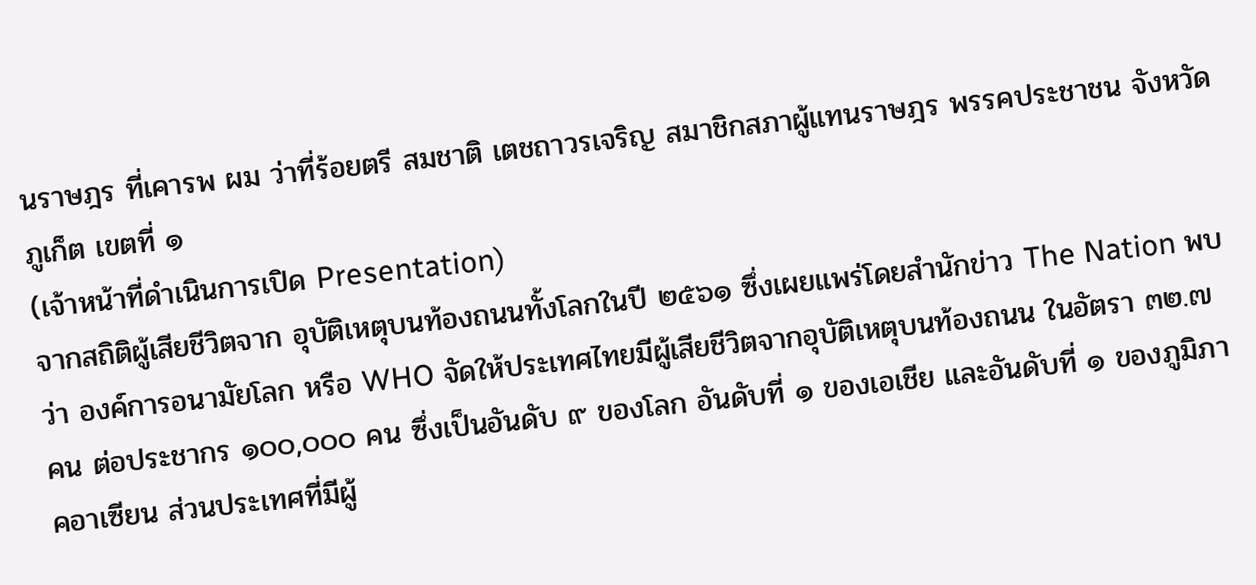นราษฎร ที่เคารพ ผม ว่าที่ร้อยตรี สมชาติ เตชถาวรเจริญ สมาชิกสภาผู้แทนราษฎร พรรคประชาชน จังหวัดภูเก็ต เขตที่ ๑
(เจ้าหน้าที่ดำเนินการเปิด Presentation)
จากสถิติผู้เสียชีวิตจาก อุบัติเหตุบนท้องถนนทั้งโลกในปี ๒๕๖๑ ซึ่งเผยแพร่โดยสำนักข่าว The Nation พบว่า องค์การอนามัยโลก หรือ WHO จัดให้ประเทศไทยมีผู้เสียชีวิตจากอุบัติเหตุบนท้องถนน ในอัตรา ๓๒.๗ คน ต่อประชากร ๑๐๐,๐๐๐ คน ซึ่งเป็นอันดับ ๙ ของโลก อันดับที่ ๑ ของเอเชีย และอันดับที่ ๑ ของภูมิภาคอาเซียน ส่วนประเทศที่มีผู้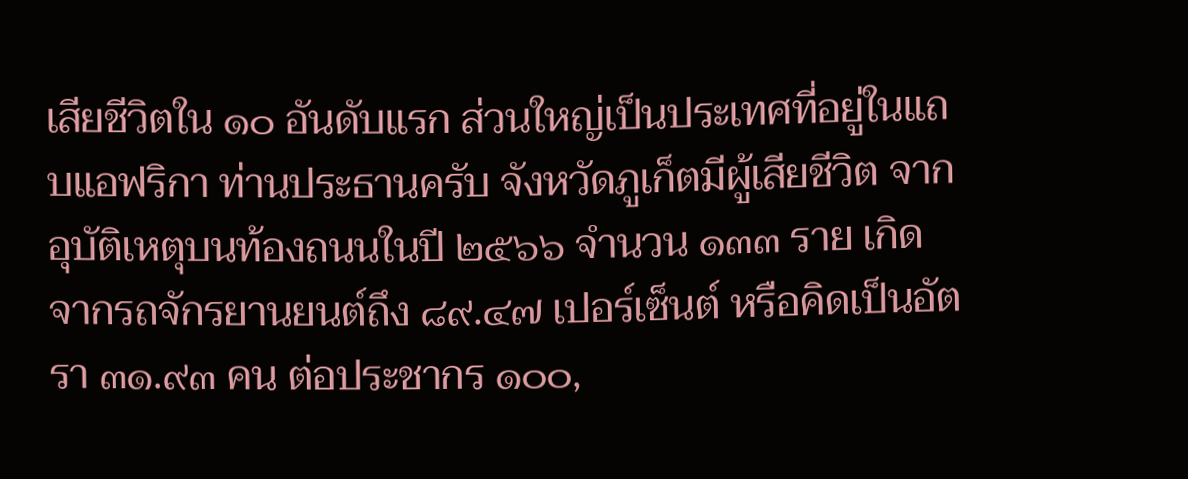เสียชีวิตใน ๑๐ อันดับแรก ส่วนใหญ่เป็นประเทศที่อยู่ในแถบแอฟริกา ท่านประธานครับ จังหวัดภูเก็ตมีผู้เสียชีวิต จากอุบัติเหตุบนท้องถนนในปี ๒๕๖๖ จำนวน ๑๓๓ ราย เกิดจากรถจักรยานยนต์ถึง ๘๙.๔๗ เปอร์เซ็นต์ หรือคิดเป็นอัตรา ๓๑.๙๓ คน ต่อประชากร ๑๐๐,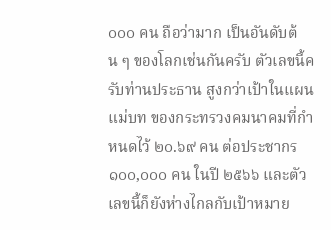๐๐๐ คน ถือว่ามาก เป็นอันดับต้น ๆ ของโลกเช่นกันครับ ตัวเลขนี้ครับท่านประธาน สูงกว่าเป้าในแผนแม่บท ของกระทรวงคมนาคมที่กำหนดไว้ ๒๐.๖๙ คน ต่อประชากร ๑๐๐,๐๐๐ คน ในปี ๒๕๖๖ และตัวเลขนี้ก็ยังห่างไกลกับเป้าหมาย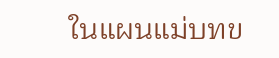ในแผนแม่บทข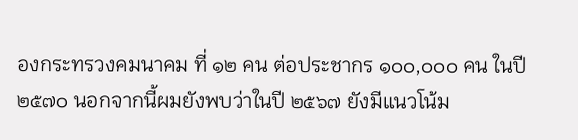องกระทรวงคมนาคม ที่ ๑๒ คน ต่อประชากร ๑๐๐,๐๐๐ คน ในปี ๒๕๗๐ นอกจากนี้ผมยังพบว่าในปี ๒๕๖๗ ยังมีแนวโน้ม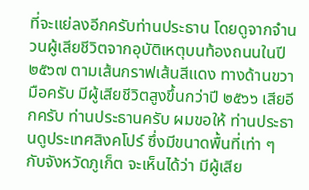ที่จะแย่ลงอีกครับท่านประธาน โดยดูจากจำนวนผู้เสียชีวิตจากอุบัติเหตุบนท้องถนนในปี ๒๕๖๗ ตามเส้นกราฟเส้นสีแดง ทางด้านขวามือครับ มีผู้เสียชีวิตสูงขึ้นกว่าปี ๒๕๖๖ เสียอีกครับ ท่านประธานครับ ผมขอให้ ท่านประธานดูประเทศสิงคโปร์ ซึ่งมีขนาดพื้นที่เท่า ๆ กับจังหวัดภูเก็ต จะเห็นได้ว่า มีผู้เสีย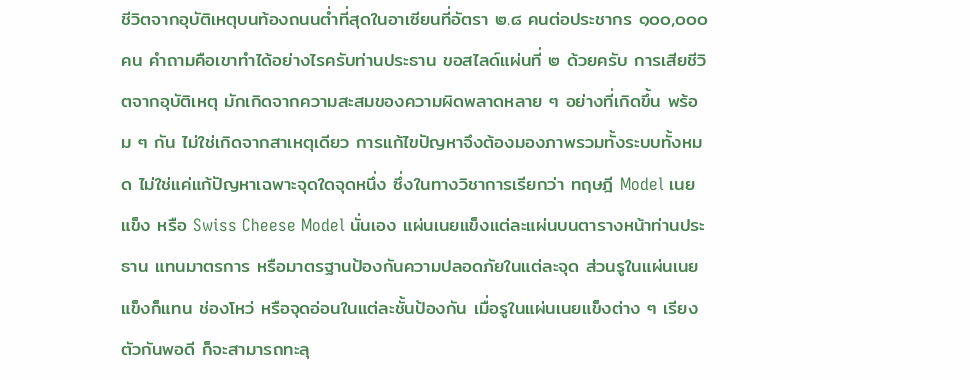ชีวิตจากอุบัติเหตุบนท้องถนนต่ำที่สุดในอาเซียนที่อัตรา ๒.๘ คนต่อประชากร ๑๐๐,๐๐๐ คน คำถามคือเขาทำได้อย่างไรครับท่านประธาน ขอสไลด์แผ่นที่ ๒ ด้วยครับ การเสียชีวิตจากอุบัติเหตุ มักเกิดจากความสะสมของความผิดพลาดหลาย ๆ อย่างที่เกิดขึ้น พร้อม ๆ กัน ไม่ใช่เกิดจากสาเหตุเดียว การแก้ไขปัญหาจึงต้องมองภาพรวมทั้งระบบทั้งหมด ไม่ใช่แค่แก้ปัญหาเฉพาะจุดใดจุดหนึ่ง ซึ่งในทางวิชาการเรียกว่า ทฤษฎี Model เนยแข็ง หรือ Swiss Cheese Model นั่นเอง แผ่นเนยแข็งแต่ละแผ่นบนตารางหน้าท่านประธาน แทนมาตรการ หรือมาตรฐานป้องกันความปลอดภัยในแต่ละจุด ส่วนรูในแผ่นเนยแข็งก็แทน ช่องโหว่ หรือจุดอ่อนในแต่ละชั้นป้องกัน เมื่อรูในแผ่นเนยแข็งต่าง ๆ เรียงตัวกันพอดี ก็จะสามารถทะลุ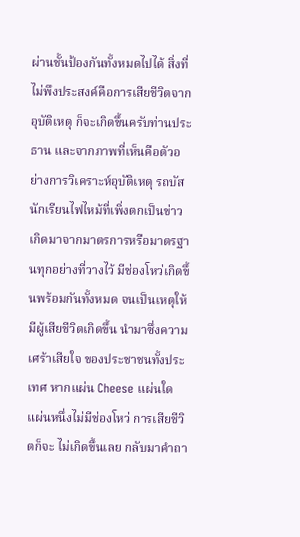ผ่านชั้นป้องกันทั้งหมดไปได้ สิ่งที่ไม่พึงประสงค์คือการเสียชีวิตจากอุบัติเหตุ ก็จะเกิดขึ้นครับท่านประธาน และจากภาพที่เห็นคือตัวอย่างการวิเคราะห์อุบัติเหตุ รถบัสนักเรียนไฟไหม้ที่เพิ่งตกเป็นข่าว เกิดมาจากมาตรการหรือมาตรฐานทุกอย่างที่วางไว้ มีช่องโหว่เกิดขึ้นพร้อมกันทั้งหมด จนเป็นเหตุให้มีผู้เสียชีวิตเกิดขึ้น นำมาซึ่งความเศร้าเสียใจ ของประชาชนทั้งประเทศ หากแผ่น Cheese แผ่นใดแผ่นหนึ่งไม่มีช่องโหว่ การเสียชีวิตก็จะ ไม่เกิดขึ้นเลย กลับมาคำถา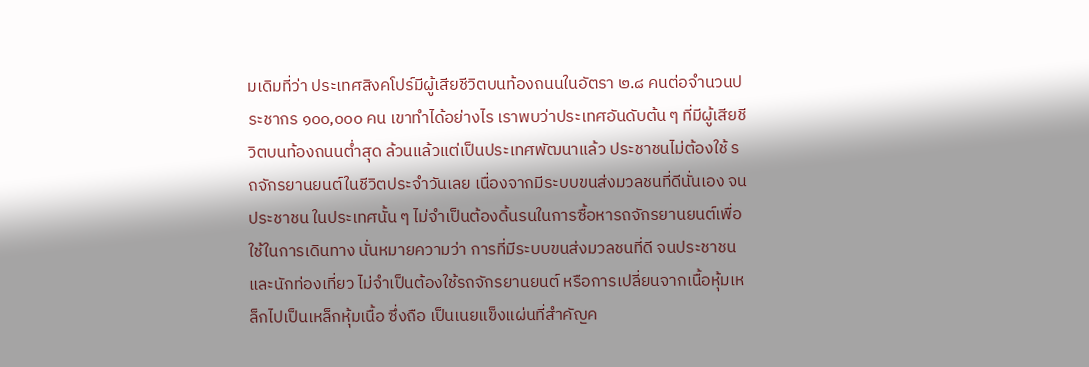มเดิมที่ว่า ประเทศสิงคโปร์มีผู้เสียชีวิตบนท้องถนนในอัตรา ๒.๘ คนต่อจำนวนประชากร ๑๐๐,๐๐๐ คน เขาทำได้อย่างไร เราพบว่าประเทศอันดับต้น ๆ ที่มีผู้เสียชีวิตบนท้องถนนต่ำสุด ล้วนแล้วแต่เป็นประเทศพัฒนาแล้ว ประชาชนไม่ต้องใช้ รถจักรยานยนต์ในชีวิตประจำวันเลย เนื่องจากมีระบบขนส่งมวลชนที่ดีนั่นเอง จนประชาชน ในประเทศนั้น ๆ ไม่จำเป็นต้องดิ้นรนในการซื้อหารถจักรยานยนต์เพื่อใช้ในการเดินทาง นั่นหมายความว่า การที่มีระบบขนส่งมวลชนที่ดี จนประชาชนและนักท่องเที่ยว ไม่จำเป็นต้องใช้รถจักรยานยนต์ หรือการเปลี่ยนจากเนื้อหุ้มเหล็กไปเป็นเหล็กหุ้มเนื้อ ซึ่งถือ เป็นเนยแข็งแผ่นที่สำคัญค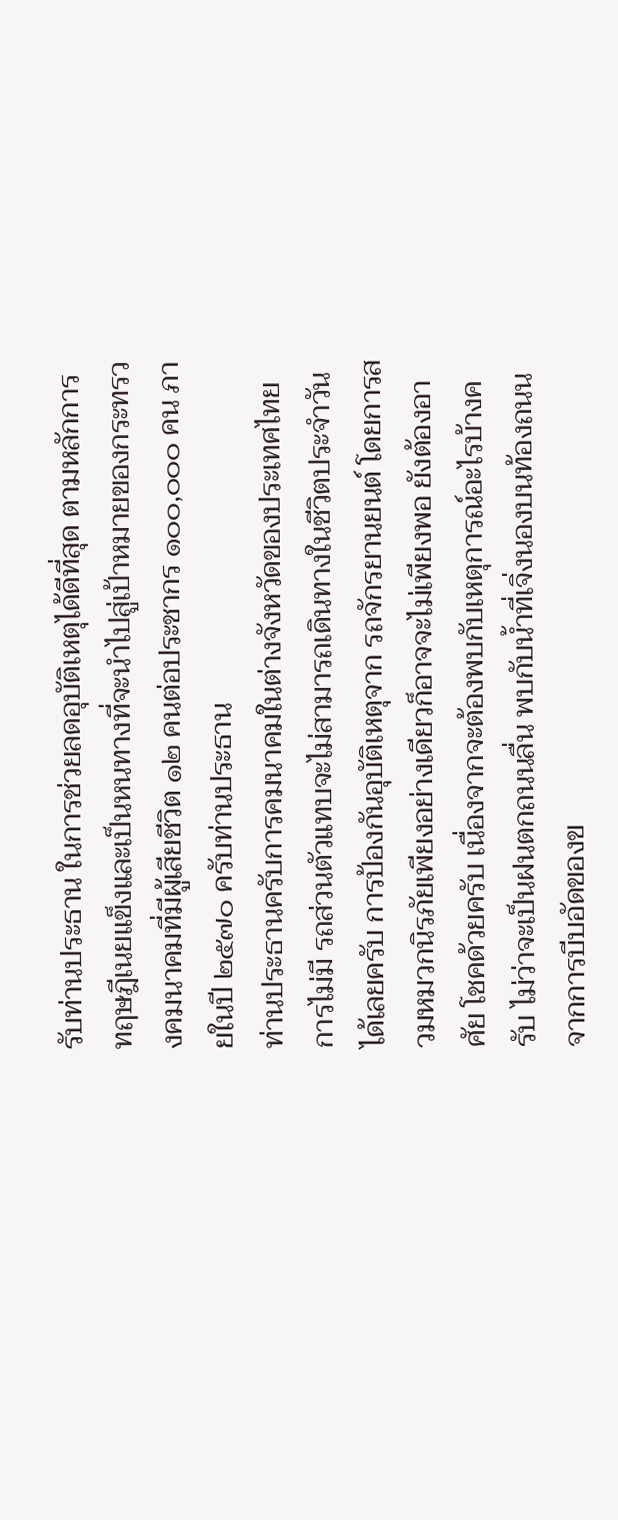รับท่านประธาน ในการช่วยลดอุบัติเหตุได้ดีที่สุด ตามหลักการ ทฤษฎีเนยแข็งและเป็นหนทางที่จะนำไปสู่เป้าหมายของกระทรวงคมนาคมที่มีผู้เสียชีวิต ๑๒ คนต่อประชากร ๑๐๐,๐๐๐ คน ภายในปี ๒๕๗๐ ครับท่านประธาน
ท่านประธานครับการคมนาคมในต่างจังหวัดของประเทศไทย การไม่มี รถส่วนตัวแทบจะไม่สามารถเดินทางในชีวิตประจำวันได้เลยครับ การป้องกันอุบัติเหตุจาก รถจักรยานยนต์ โดยการสวมหมวกนิรภัยเพียงอย่างเดียวก็อาจจะไม่เพียงพอ ยังต้องอาศัย โชคด้วยครับ เนื่องจากจะต้องพบกับเหตุการณ์อะไรบ้างครับ ไม่ว่าจะเป็นฝนตกถนนลื่น พบกับน้ำที่เจิ่งนองบนท้องถนนจากการบีบอัดของข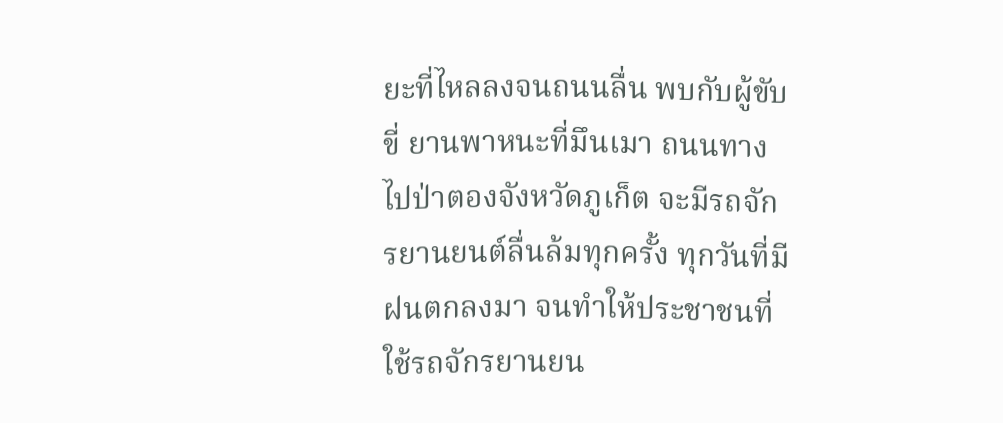ยะที่ไหลลงจนถนนลื่น พบกับผู้ขับขี่ ยานพาหนะที่มึนเมา ถนนทางไปป่าตองจังหวัดภูเก็ต จะมีรถจักรยานยนต์ลื่นล้มทุกครั้ง ทุกวันที่มีฝนตกลงมา จนทำให้ประชาชนที่ใช้รถจักรยานยน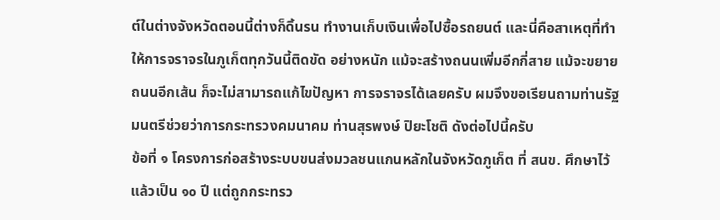ต์ในต่างจังหวัดตอนนี้ต่างก็ดิ้นรน ทำงานเก็บเงินเพื่อไปซื้อรถยนต์ และนี่คือสาเหตุที่ทำให้การจราจรในภูเก็ตทุกวันนี้ติดขัด อย่างหนัก แม้จะสร้างถนนเพิ่มอีกกี่สาย แม้จะขยายถนนอีกเส้น ก็จะไม่สามารถแก้ไขปัญหา การจราจรได้เลยครับ ผมจึงขอเรียนถามท่านรัฐมนตรีช่วยว่าการกระทรวงคมนาคม ท่านสุรพงษ์ ปิยะโชติ ดังต่อไปนี้ครับ
ข้อที่ ๑ โครงการก่อสร้างระบบขนส่งมวลชนแกนหลักในจังหวัดภูเก็ต ที่ สนข. ศึกษาไว้แล้วเป็น ๑๐ ปี แต่ถูกกระทรว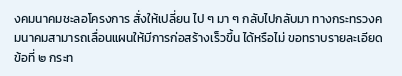งคมนาคมชะลอโครงการ สั่งให้เปลี่ยน ไป ๆ มา ๆ กลับไปกลับมา ทางกระทรวงคมนาคมสามารถเลื่อนแผนให้มีการก่อสร้างเร็วขึ้น ได้หรือไม่ ขอทราบรายละเอียด
ข้อที่ ๒ กระท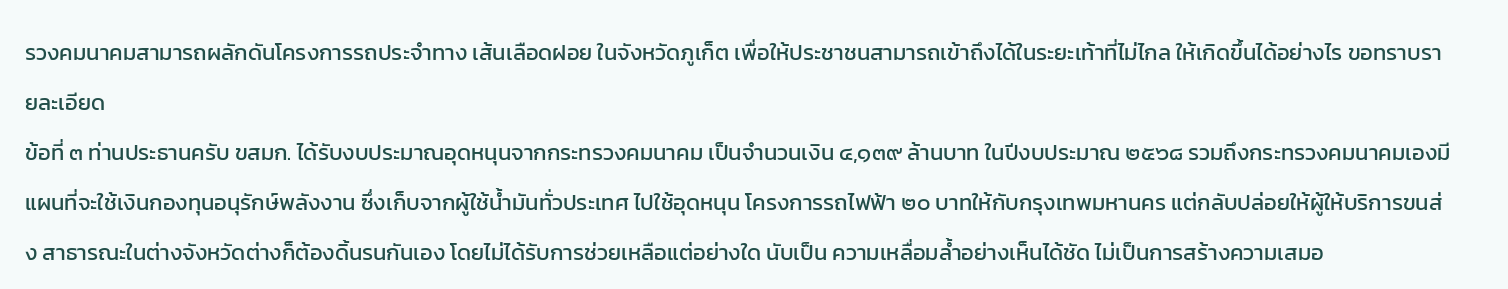รวงคมนาคมสามารถผลักดันโครงการรถประจำทาง เส้นเลือดฝอย ในจังหวัดภูเก็ต เพื่อให้ประชาชนสามารถเข้าถึงได้ในระยะเท้าที่ไม่ไกล ให้เกิดขึ้นได้อย่างไร ขอทราบรายละเอียด
ข้อที่ ๓ ท่านประธานครับ ขสมก. ได้รับงบประมาณอุดหนุนจากกระทรวงคมนาคม เป็นจำนวนเงิน ๔,๑๓๙ ล้านบาท ในปีงบประมาณ ๒๕๖๘ รวมถึงกระทรวงคมนาคมเองมี แผนที่จะใช้เงินกองทุนอนุรักษ์พลังงาน ซึ่งเก็บจากผู้ใช้น้ำมันทั่วประเทศ ไปใช้อุดหนุน โครงการรถไฟฟ้า ๒๐ บาทให้กับกรุงเทพมหานคร แต่กลับปล่อยให้ผู้ให้บริการขนส่ง สาธารณะในต่างจังหวัดต่างก็ต้องดิ้นรนกันเอง โดยไม่ได้รับการช่วยเหลือแต่อย่างใด นับเป็น ความเหลื่อมล้ำอย่างเห็นได้ชัด ไม่เป็นการสร้างความเสมอ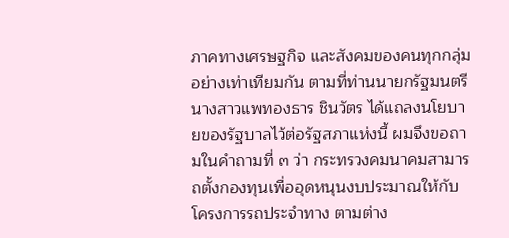ภาคทางเศรษฐกิจ และสังคมของคนทุกกลุ่มอย่างเท่าเทียมกัน ตามที่ท่านนายกรัฐมนตรี นางสาวแพทองธาร ชินวัตร ได้แถลงนโยบายของรัฐบาลไว้ต่อรัฐสภาแห่งนี้ ผมจึงขอถามในคำถามที่ ๓ ว่า กระทรวงคมนาคมสามารถตั้งกองทุนเพื่ออุดหนุนงบประมาณให้กับโครงการรถประจำทาง ตามต่าง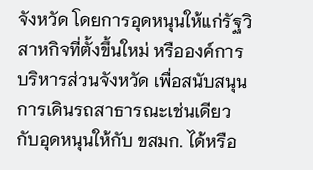จังหวัด โดยการอุดหนุนให้แก่รัฐวิสาหกิจที่ตั้งขึ้นใหม่ หรือองค์การบริหารส่วนจังหวัด เพื่อสนับสนุนการเดินรถสาธารณะเช่นเดียวกับอุดหนุนให้กับ ขสมก. ได้หรือ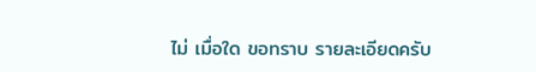ไม่ เมื่อใด ขอทราบ รายละเอียดครับ